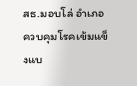สธ.มอบโล่ อำเภอควบคุมโรคเข้มแข็งแบ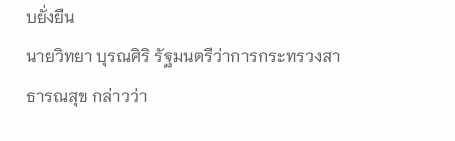บยั่งยืน
นายวิทยา บุรณศิริ รัฐมนตรีว่าการกระทรวงสาธารณสุข กล่าวว่า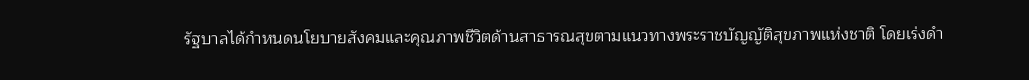รัฐบาลได้กำหนดนโยบายสังคมและคุณภาพชีวิตด้านสาธารณสุขตามแนวทางพระราชบัญญัติสุขภาพแห่งชาติ โดยเร่งดำ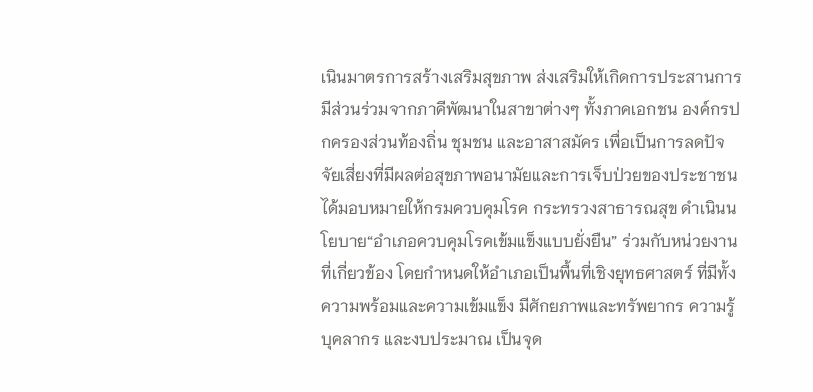เนินมาตรการสร้างเสริมสุขภาพ ส่งเสริมให้เกิดการประสานการมีส่วนร่วมจากภาคีพัฒนาในสาขาต่างๆ ทั้งภาคเอกชน องค์กรปกครองส่วนท้องถิ่น ชุมชน และอาสาสมัคร เพื่อเป็นการลดปัจจัยเสี่ยงที่มีผลต่อสุขภาพอนามัยและการเจ็บป่วยของประชาชน ได้มอบหมายให้กรมควบคุมโรค กระทรวงสาธารณสุข ดำเนินนโยบาย“อำเภอควบคุมโรคเข้มแข็งแบบยั่งยืน” ร่วมกับหน่วยงานที่เกี่ยวข้อง โดยกำหนดให้อำเภอเป็นพื้นที่เชิงยุทธศาสตร์ ที่มีทั้งความพร้อมและความเข้มแข็ง มีศักยภาพและทรัพยากร ความรู้ บุคลากร และงบประมาณ เป็นจุด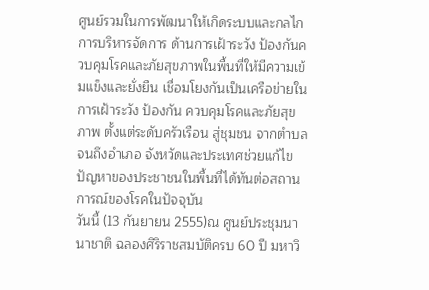ศูนย์รวมในการพัฒนาให้เกิดระบบและกลไกการบริหารจัดการ ด้านการเฝ้าระวัง ป้องกันควบคุมโรคและภัยสุขภาพในพื้นที่ให้มีความเข้มแข็งและยั่งยืน เชื่อมโยงกันเป็นเครือข่ายในการเฝ้าระวัง ป้องกัน ควบคุมโรคและภัยสุขภาพ ตั้งแต่ระดับครัวเรือน สู่ชุมชน จากตำบล จนถึงอำเภอ จังหวัดและประเทศช่วยแก้ไขปัญหาของประชาชนในพื้นที่ได้ทันต่อสถานการณ์ของโรคในปัจจุบัน
วันนี้ (13 กันยายน 2555)ณ ศูนย์ประชุมนานาชาติ ฉลองศิริราชสมบัติครบ 60 ปี มหาวิ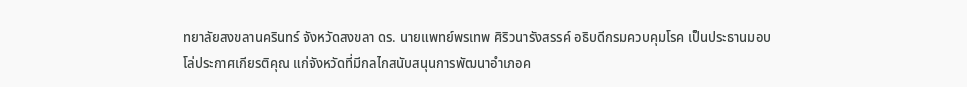ทยาลัยสงขลานครินทร์ จังหวัดสงขลา ดร. นายแพทย์พรเทพ ศิริวนารังสรรค์ อธิบดีกรมควบคุมโรค เป็นประธานมอบโล่ประกาศเกียรติคุณ แก่จังหวัดที่มีกลไกสนับสนุนการพัฒนาอำเภอค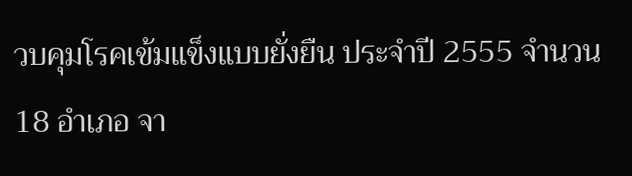วบคุมโรคเข้มแข็งแบบยั่งยืน ประจำปี 2555 จำนวน 18 อำเภอ จา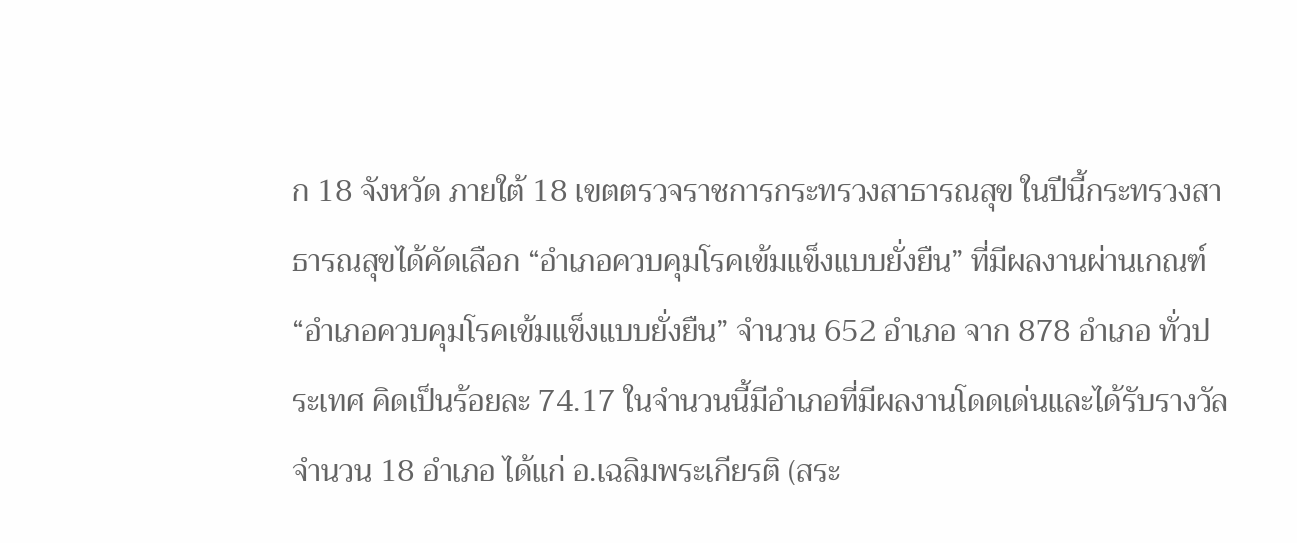ก 18 จังหวัด ภายใต้ 18 เขตตรวจราชการกระทรวงสาธารณสุข ในปีนี้กระทรวงสาธารณสุขได้คัดเลือก “อำเภอควบคุมโรคเข้มแข็งแบบยั่งยืน” ที่มีผลงานผ่านเกณฑ์ “อำเภอควบคุมโรคเข้มแข็งแบบยั่งยืน” จำนวน 652 อำเภอ จาก 878 อำเภอ ทั่วประเทศ คิดเป็นร้อยละ 74.17 ในจำนวนนี้มีอำเภอที่มีผลงานโดดเด่นและได้รับรางวัล จำนวน 18 อำเภอ ได้แก่ อ.เฉลิมพระเกียรติ (สระ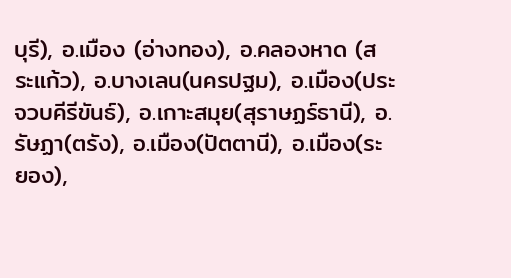บุรี), อ.เมือง (อ่างทอง), อ.คลองหาด (สระแก้ว), อ.บางเลน(นครปฐม), อ.เมือง(ประจวบคีรีขันธ์), อ.เกาะสมุย(สุราษฏร์ธานี), อ.รัษฏา(ตรัง), อ.เมือง(ปัตตานี), อ.เมือง(ระยอง),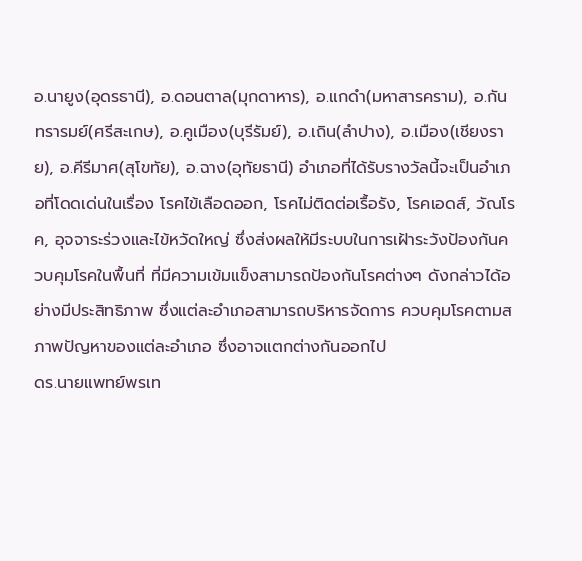อ.นายูง(อุดรธานี), อ.ดอนตาล(มุกดาหาร), อ.แกดำ(มหาสารคราม), อ.กันทรารมย์(ศรีสะเกษ), อ.คูเมือง(บุรีรัมย์), อ.เถิน(ลำปาง), อ.เมือง(เชียงราย), อ.คีรีมาศ(สุโขทัย), อ.ฉาง(อุทัยธานี) อำเภอที่ได้รับรางวัลนี้จะเป็นอำเภอที่โดดเด่นในเรื่อง โรคไข้เลือดออก, โรคไม่ติดต่อเรื้อรัง, โรคเอดส์, วัณโรค, อุจจาระร่วงและไข้หวัดใหญ่ ซึ่งส่งผลให้มีระบบในการเฝ้าระวังป้องกันควบคุมโรคในพื้นที่ ที่มีความเข้มแข็งสามารถป้องกันโรคต่างๆ ดังกล่าวได้อย่างมีประสิทธิภาพ ซึ่งแต่ละอำเภอสามารถบริหารจัดการ ควบคุมโรคตามสภาพปัญหาของแต่ละอำเภอ ซึ่งอาจแตกต่างกันออกไป
ดร.นายแพทย์พรเท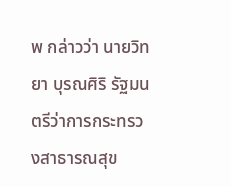พ กล่าวว่า นายวิทยา บุรณศิริ รัฐมนตรีว่าการกระทรวงสาธารณสุข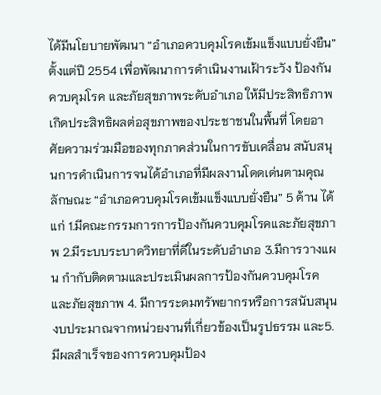ได้มีนโยบายพัฒนา “อำเภอควบคุมโรคเข้มแข็งแบบยั่งยืน”ตั้งแต่ปี 2554 เพื่อพัฒนาการดำเนินงานเฝ้าระวัง ป้องกันควบคุมโรค และภัยสุขภาพระดับอำเภอ ให้มีประสิทธิภาพ เกิดประสิทธิผลต่อสุขภาพของประชาชนในพื้นที่ โดยอาศัยความร่วมมือของทุกภาคส่วนในการขับเคลื่อน สนับสนุนการดำเนินการจนได้อำเภอที่มีผลงานโดดเด่นตามคุณลักษณะ “อำเภอควบคุมโรคเข้มแข็งแบบยั่งยืน” 5 ด้าน ได้แก่ 1.มีคณะกรรมการการป้องกันควบคุมโรคและภัยสุขภาพ 2.มีระบบระบาดวิทยาที่ดีในระดับอำเภอ 3.มีการวางแผน กำกับติดตามและประเมินผลการป้องกันควบคุมโรคและภัยสุขภาพ 4. มีการระดมทรัพยากรหรือการสนับสนุนงบประมาณจากหน่วยงานที่เกี่ยวข้องเป็นรูปธรรม และ5. มีผลสำเร็จของการควบคุมป้อง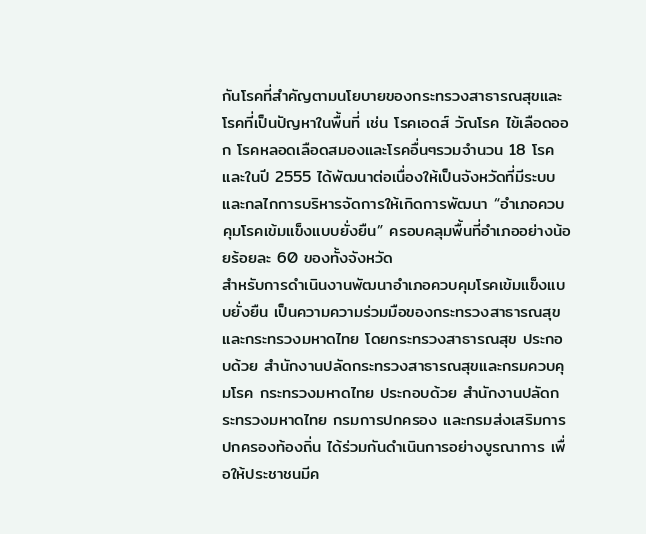กันโรคที่สำคัญตามนโยบายของกระทรวงสาธารณสุขและโรคที่เป็นปัญหาในพื้นที่ เช่น โรคเอดส์ วัณโรค ไข้เลือดออก โรคหลอดเลือดสมองและโรคอื่นๆรวมจำนวน 18 โรค และในปี 2555 ได้พัฒนาต่อเนื่องให้เป็นจังหวัดที่มีระบบและกลไกการบริหารจัดการให้เกิดการพัฒนา “อำเภอควบคุมโรคเข้มแข็งแบบยั่งยืน” ครอบคลุมพื้นที่อำเภออย่างน้อยร้อยละ 60 ของทั้งจังหวัด
สำหรับการดำเนินงานพัฒนาอำเภอควบคุมโรคเข้มแข็งแบบยั่งยืน เป็นความความร่วมมือของกระทรวงสาธารณสุขและกระทรวงมหาดไทย โดยกระทรวงสาธารณสุข ประกอบด้วย สำนักงานปลัดกระทรวงสาธารณสุขและกรมควบคุมโรค กระทรวงมหาดไทย ประกอบด้วย สำนักงานปลัดกระทรวงมหาดไทย กรมการปกครอง และกรมส่งเสริมการปกครองท้องถิ่น ได้ร่วมกันดำเนินการอย่างบูรณาการ เพื่อให้ประชาชนมีค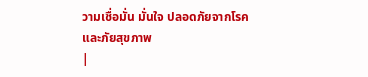วามเชื่อมั่น มั่นใจ ปลอดภัยจากโรคและภัยสุขภาพ
|